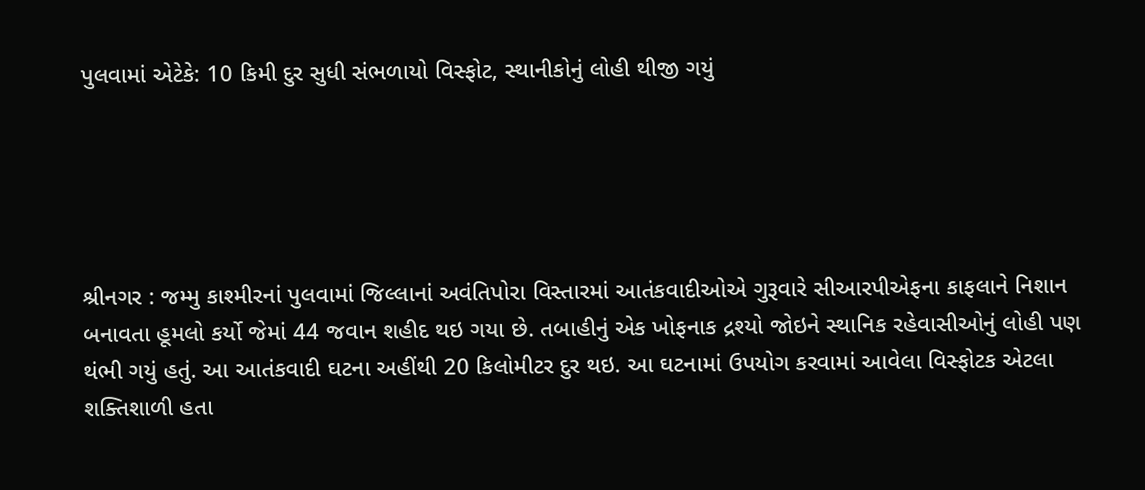પુલવામાં એટેકે: 10 કિમી દુર સુધી સંભળાયો વિસ્ફોટ, સ્થાનીકોનું લોહી થીજી ગયું





શ્રીનગર : જમ્મુ કાશ્મીરનાં પુલવામાં જિલ્લાનાં અવંતિપોરા વિસ્તારમાં આતંકવાદીઓએ ગુરૂવારે સીઆરપીએફના કાફલાને નિશાન બનાવતા હૂમલો કર્યો જેમાં 44 જવાન શહીદ થઇ ગયા છે. તબાહીનું એક ખોફનાક દ્રશ્યો જોઇને સ્થાનિક રહેવાસીઓનું લોહી પણ થંભી ગયું હતું. આ આતંકવાદી ઘટના અહીંથી 20 કિલોમીટર દુર થઇ. આ ઘટનામાં ઉપયોગ કરવામાં આવેલા વિસ્ફોટક એટલા શક્તિશાળી હતા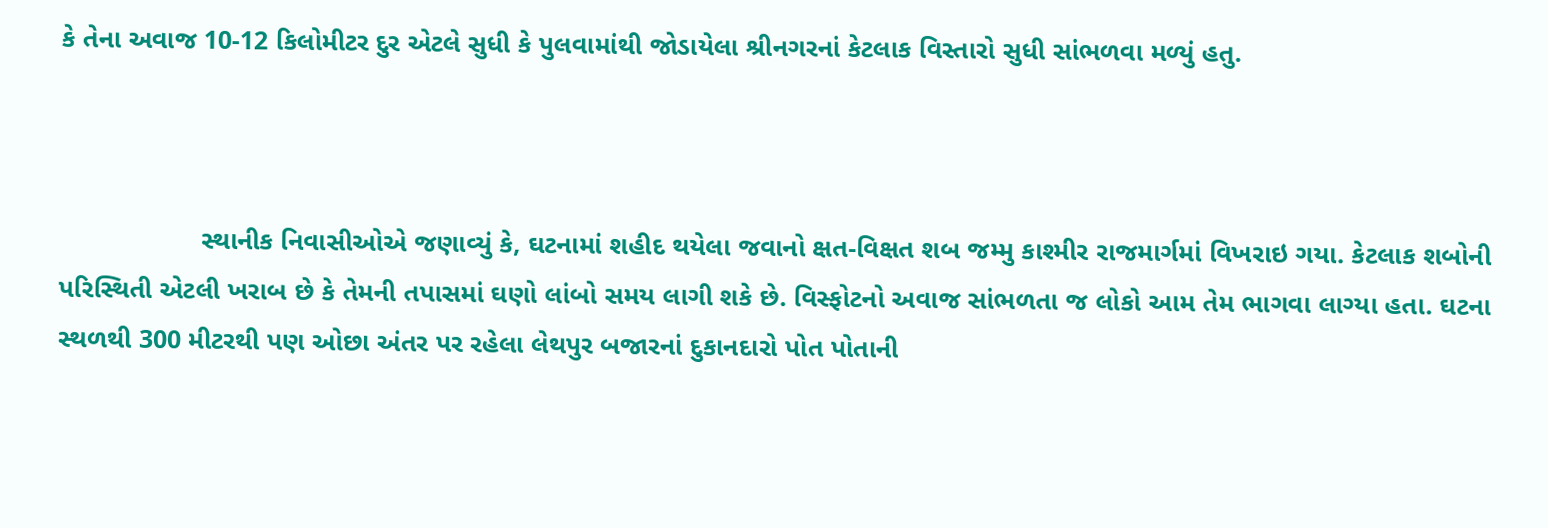કે તેના અવાજ 10-12 કિલોમીટર દુર એટલે સુધી કે પુલવામાંથી જોડાયેલા શ્રીનગરનાં કેટલાક વિસ્તારો સુધી સાંભળવા મળ્યું હતુ.



                   સ્થાનીક નિવાસીઓએ જણાવ્યું કે, ઘટનામાં શહીદ થયેલા જવાનો ક્ષત-વિક્ષત શબ જમ્મુ કાશ્મીર રાજમાર્ગમાં વિખરાઇ ગયા. કેટલાક શબોની પરિસ્થિતી એટલી ખરાબ છે કે તેમની તપાસમાં ઘણો લાંબો સમય લાગી શકે છે. વિસ્ફોટનો અવાજ સાંભળતા જ લોકો આમ તેમ ભાગવા લાગ્યા હતા. ઘટના સ્થળથી 300 મીટરથી પણ ઓછા અંતર પર રહેલા લેથપુર બજારનાં દુકાનદારો પોત પોતાની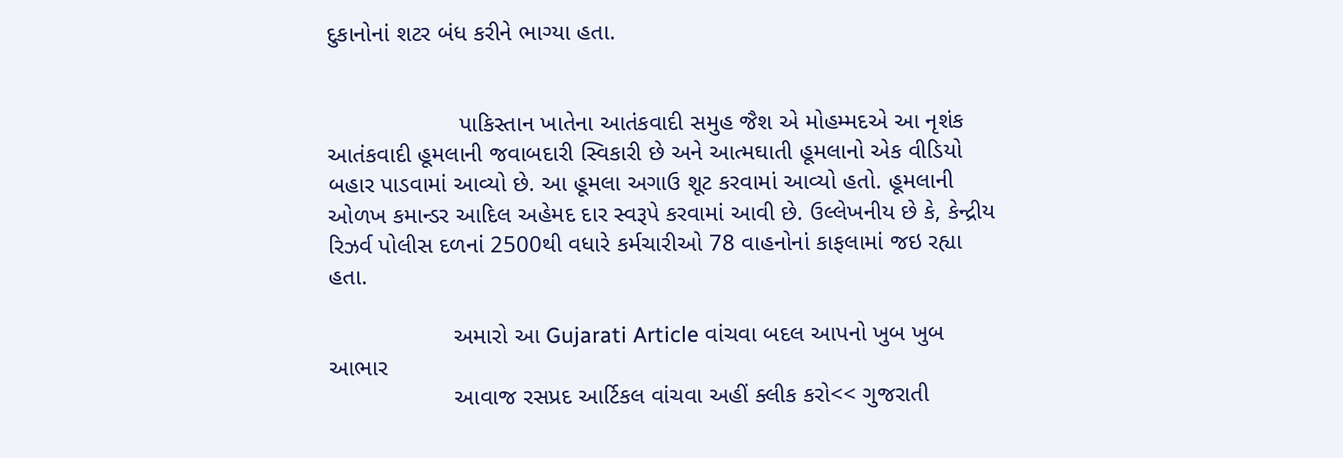દુકાનોનાં શટર બંધ કરીને ભાગ્યા હતા.


                    પાકિસ્તાન ખાતેના આતંકવાદી સમુહ જૈશ એ મોહમ્મદએ આ નૃશંક આતંકવાદી હૂમલાની જવાબદારી સ્વિકારી છે અને આત્મઘાતી હૂમલાનો એક વીડિયો બહાર પાડવામાં આવ્યો છે. આ હૂમલા અગાઉ શૂટ કરવામાં આવ્યો હતો. હૂમલાની ઓળખ કમાન્ડર આદિલ અહેમદ દાર સ્વરૂપે કરવામાં આવી છે. ઉલ્લેખનીય છે કે, કેન્દ્રીય રિઝર્વ પોલીસ દળનાં 2500થી વધારે કર્મચારીઓ 78 વાહનોનાં કાફલામાં જઇ રહ્યા હતા.

                   અમારો આ Gujarati Article વાંચવા બદલ આપનો ખુબ ખુબ આભાર
                   આવાજ રસપ્રદ આર્ટિકલ વાંચવા અહીં ક્લીક કરો<< ગુજરાતી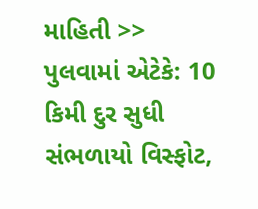માહિતી >>
પુલવામાં એટેકે: 10 કિમી દુર સુધી સંભળાયો વિસ્ફોટ,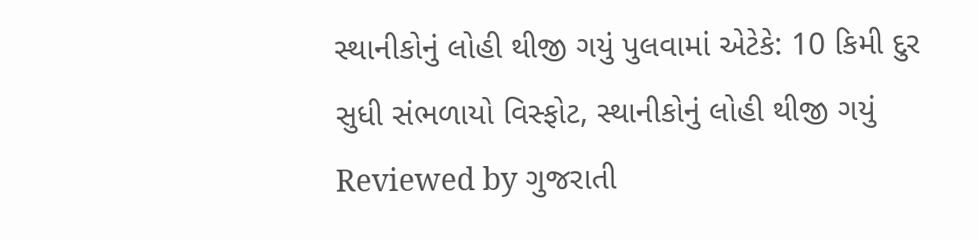સ્થાનીકોનું લોહી થીજી ગયું પુલવામાં એટેકે: 10 કિમી દુર સુધી સંભળાયો વિસ્ફોટ, સ્થાનીકોનું લોહી થીજી ગયું Reviewed by ગુજરાતી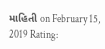માહિતી on February 15, 2019 Rating: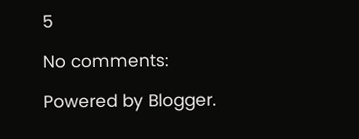5

No comments:

Powered by Blogger.